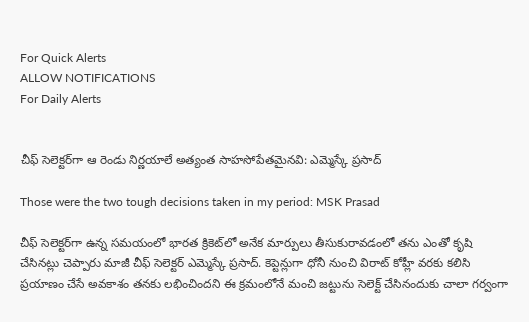For Quick Alerts
ALLOW NOTIFICATIONS
For Daily Alerts


చీఫ్ సెలెక్టర్‌గా ఆ రెండు నిర్ణయాలే అత్యంత సాహసోపేతమైనవి: ఎమ్మెస్కే ప్రసాద్

Those were the two tough decisions taken in my period: MSK Prasad

చీఫ్ సెలెక్టర్‌గా ఉన్న సమయంలో భారత క్రికెట్‌లో అనేక మార్పులు తీసుకురావడంలో తను ఎంతో కృషి చేసినట్లు చెప్పారు మాజీ చీఫ్ సెలెక్టర్ ఎమ్మెస్కే ప్రసాద్. కెప్టెన్లుగా ధోనీ నుంచి విరాట్ కోహ్లీ వరకు కలిసి ప్రయాణం చేసే అవకాశం తనకు లభించిందని ఈ క్రమంలోనే మంచి జట్టును సెలెక్ట్ చేసినందుకు చాలా గర్వంగా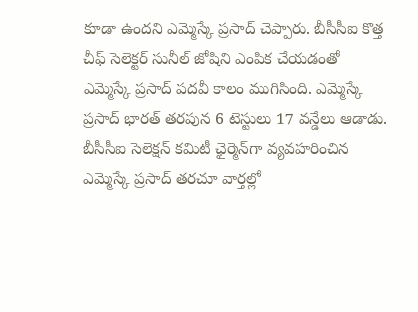కూడా ఉందని ఎమ్మెస్కే ప్రసాద్ చెప్పారు. బీసీసీఐ కొత్త చీఫ్ సెలెక్టర్‌ సునీల్ జోషిని ఎంపిక చేయడంతో ఎమ్మెస్కే ప్రసాద్ పదవీ కాలం ముగిసింది. ఎమ్మెస్కే ప్రసాద్ భారత్ తరపున 6 టెస్టులు 17 వన్డేలు ఆడాడు. బీసీసీఐ సెలెక్షన్ కమిటీ ఛైర్మెన్‌గా వ్యవహరించిన ఎమ్మెస్కే ప్రసాద్ తరచూ వార్తల్లో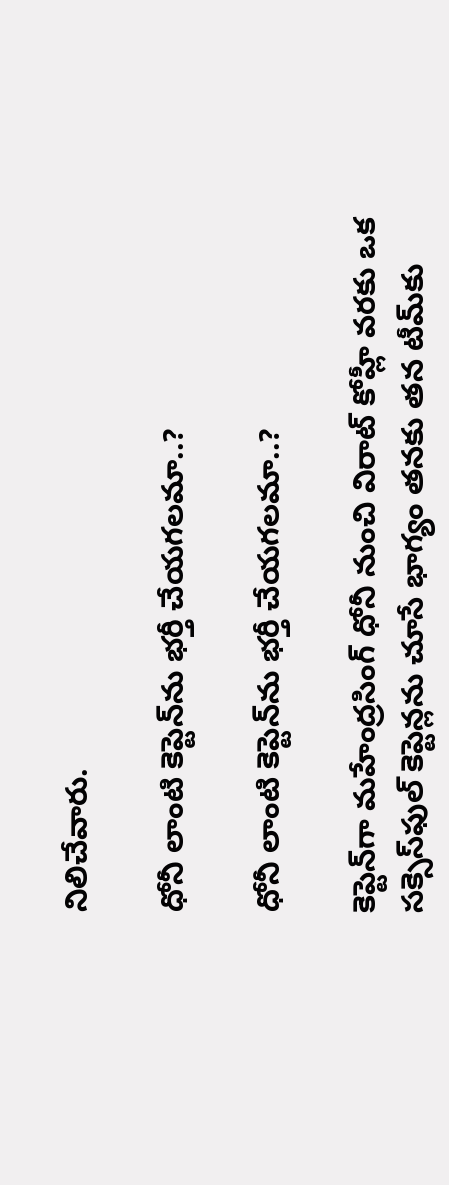నిలిచేవారు.

ధోనీ లాంటి కెప్టెన్‌ను భర్తీ చేయగలమా..?

ధోనీ లాంటి కెప్టెన్‌ను భర్తీ చేయగలమా..?

కెప్టెన్‌గా మహేంద్రసింగ్ ధోనీ నుంచి విరాట్ కోహ్లీ వరకు ఒక సక్సెస్‌ఫుల్ కెప్టెన్లను చూసే భాగ్యం తనకు తన టీమ్‌కు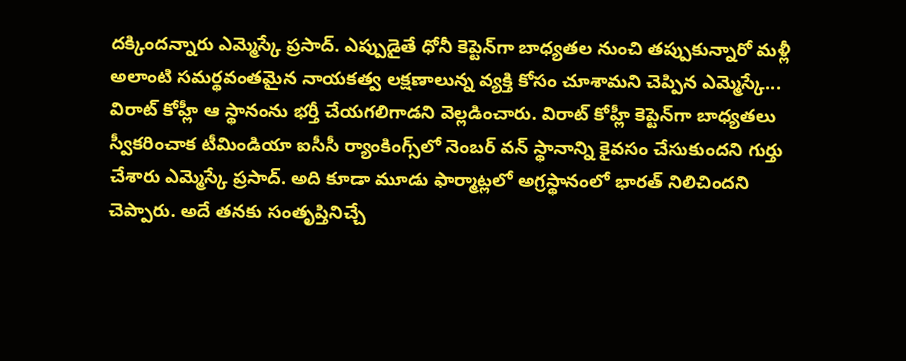దక్కిందన్నారు ఎమ్మెస్కే ప్రసాద్. ఎప్పుడైతే ధోనీ కెప్టెన్‌గా బాధ్యతల నుంచి తప్పుకున్నారో మళ్లీ అలాంటి సమర్థవంతమైన నాయకత్వ లక్షణాలున్న వ్యక్తి కోసం చూశామని చెప్పిన ఎమ్మెస్కే... విరాట్ కోహ్లీ ఆ స్థానంను భర్తీ చేయగలిగాడని వెల్లడించారు. విరాట్ కోహ్లీ కెప్టెన్‌గా బాధ్యతలు స్వీకరించాక టీమిండియా ఐసీసీ ర్యాంకింగ్స్‌లో నెంబర్ వన్ స్థానాన్ని కైవసం చేసుకుందని గుర్తు చేశారు ఎమ్మెస్కే ప్రసాద్. అది కూడా మూడు ఫార్మాట్లలో అగ్రస్థానంలో భారత్ నిలిచిందని చెప్పారు. అదే తనకు సంతృప్తినిచ్చే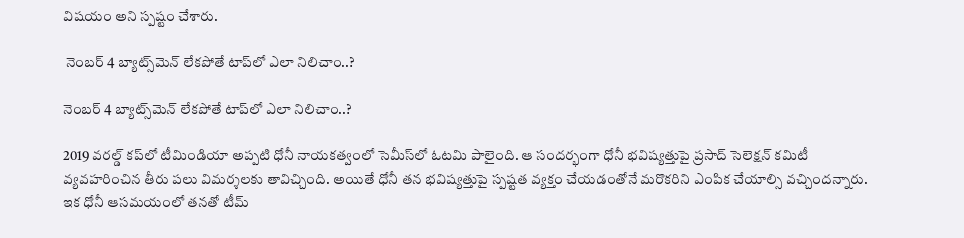విషయం అని స్పష్టం చేశారు.

 నెంబర్ 4 బ్యాట్స్‌మెన్ లేకపోతే టాప్‌లో ఎలా నిలిచాం..?

నెంబర్ 4 బ్యాట్స్‌మెన్ లేకపోతే టాప్‌లో ఎలా నిలిచాం..?

2019 వరల్డ్ కప్‌లో టీమిండియా అప్పటి ధోనీ నాయకత్వంలో సెమీస్‌లో ఓటమి పాలైంది. ఆ సందర్భంగా ధోనీ భవిష్యత్తుపై ప్రసాద్ సెలెక్షన్ కమిటీ వ్యవహరించిన తీరు పలు విమర్శలకు తావిచ్చింది. అయితే ధోనీ తన భవిష్యత్తుపై స్పష్టత వ్యక్తం చేయడంతోనే మరొకరిని ఎంపిక చేయాల్సి వచ్చిందన్నారు. ఇక ధోనీ ఆసమయంలో తనతో టీమ్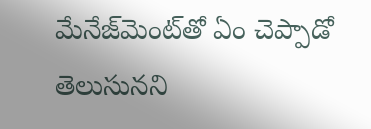మేనేజ్‌మెంట్‌తో ఏం చెప్పాడో తెలుసునని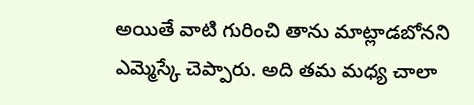అయితే వాటి గురించి తాను మాట్లాడబోనని ఎమ్మెస్కే చెప్పారు. అది తమ మధ్య చాలా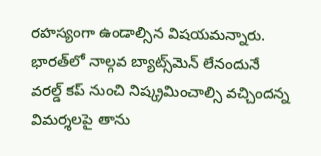రహస్యంగా ఉండాల్సిన విషయమన్నారు. భారత్‌లో నాల్గవ బ్యాట్స్‌మెన్‌ లేనందునే వరల్డ్ కప్ నుంచి నిష్క్రమించాల్సి వచ్చిందన్న విమర్శలపై తాను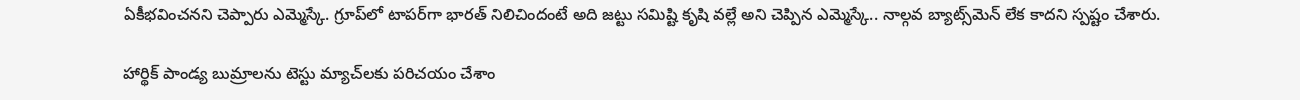ఏకీభవించనని చెప్పారు ఎమ్మెస్కే. గ్రూప్‌లో టాపర్‌గా భారత్ నిలిచిందంటే అది జట్టు సమిష్టి కృషి వల్లే అని చెప్పిన ఎమ్మెస్కే.. నాల్గవ బ్యాట్స్‌మెన్ లేక కాదని స్పష్టం చేశారు.

హార్థిక్ పాండ్య బుమ్రాలను టెస్టు మ్యాచ్‌లకు పరిచయం చేశాం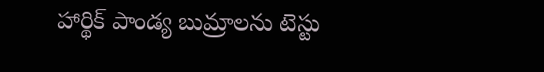హార్థిక్ పాండ్య బుమ్రాలను టెస్టు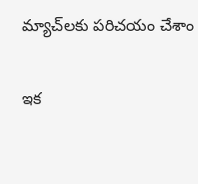మ్యాచ్‌లకు పరిచయం చేశాం

ఇక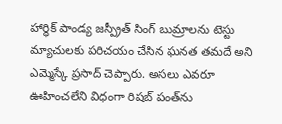హార్ధిక్ పాండ్య జస్ప్రీత్ సింగ్ బుమ్రాలను టెస్టు మ్యాచులకు పరిచయం చేసిన ఘనత తమదే అని ఎమ్మెస్కే ప్రసాద్ చెప్పారు. అసలు ఎవరూ ఊహించలేని విధంగా రిషబ్ పంత్‌ను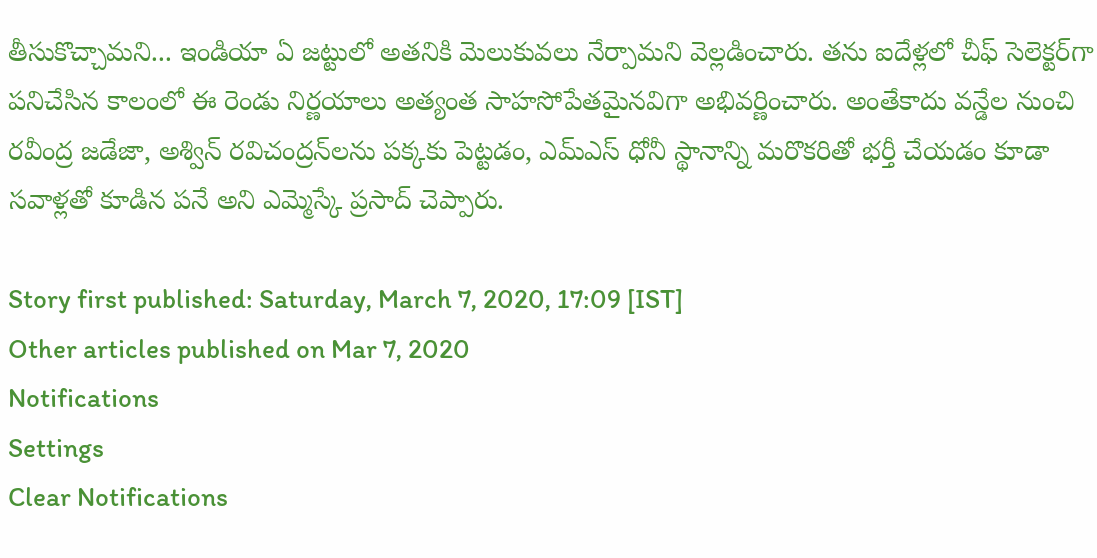తీసుకొచ్చామని... ఇండియా ఏ జట్టులో అతనికి మెలుకువలు నేర్పామని వెల్లడించారు. తను ఐదేళ్లలో చీఫ్ సెలెక్టర్‌గా పనిచేసిన కాలంలో ఈ రెండు నిర్ణయాలు అత్యంత సాహసోపేతమైనవిగా అభివర్ణించారు. అంతేకాదు వన్డేల నుంచి రవీంద్ర జడేజా, అశ్విన్ రవిచంద్రన్‌లను పక్కకు పెట్టడం, ఎమ్‌ఎస్ ధోనీ స్థానాన్ని మరొకరితో భర్తీ చేయడం కూడా సవాళ్లతో కూడిన పనే అని ఎమ్మెస్కే ప్రసాద్ చెప్పారు.

Story first published: Saturday, March 7, 2020, 17:09 [IST]
Other articles published on Mar 7, 2020
Notifications
Settings
Clear Notifications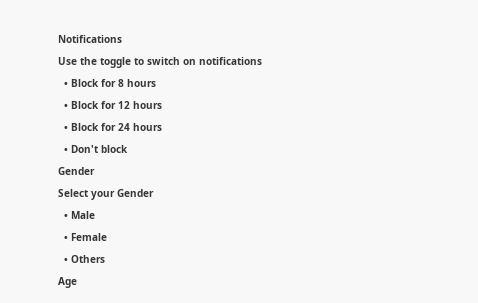Notifications
Use the toggle to switch on notifications
  • Block for 8 hours
  • Block for 12 hours
  • Block for 24 hours
  • Don't block
Gender
Select your Gender
  • Male
  • Female
  • Others
Age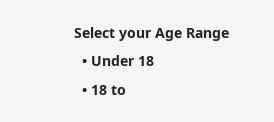Select your Age Range
  • Under 18
  • 18 to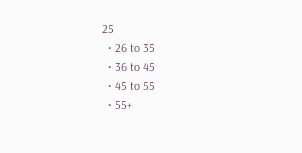25
  • 26 to 35
  • 36 to 45
  • 45 to 55
  • 55+